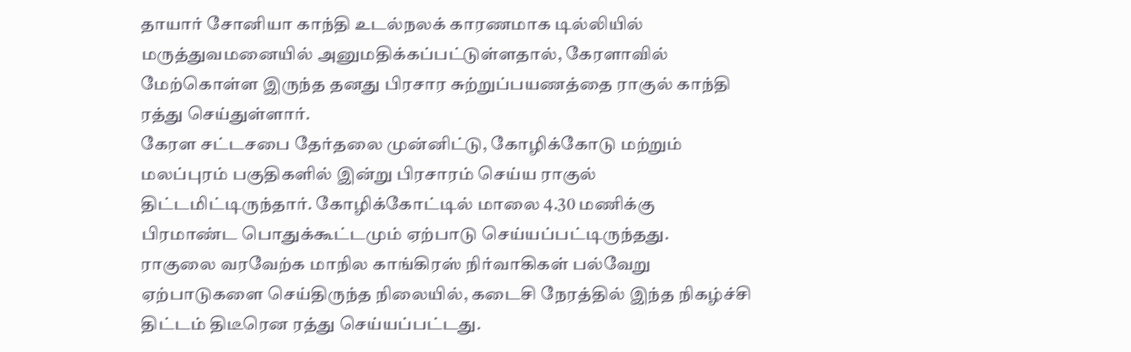தாயார் சோனியா காந்தி உடல்நலக் காரணமாக டில்லியில் மருத்துவமனையில் அனுமதிக்கப்பட்டுள்ளதால், கேரளாவில் மேற்கொள்ள இருந்த தனது பிரசார சுற்றுப்பயணத்தை ராகுல் காந்தி ரத்து செய்துள்ளார்.
கேரள சட்டசபை தேர்தலை முன்னிட்டு, கோழிக்கோடு மற்றும் மலப்புரம் பகுதிகளில் இன்று பிரசாரம் செய்ய ராகுல் திட்டமிட்டிருந்தார். கோழிக்கோட்டில் மாலை 4.30 மணிக்கு பிரமாண்ட பொதுக்கூட்டமும் ஏற்பாடு செய்யப்பட்டிருந்தது.
ராகுலை வரவேற்க மாநில காங்கிரஸ் நிர்வாகிகள் பல்வேறு ஏற்பாடுகளை செய்திருந்த நிலையில், கடைசி நேரத்தில் இந்த நிகழ்ச்சி திட்டம் திடீரென ரத்து செய்யப்பட்டது.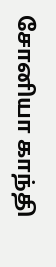சோனியா காந்தி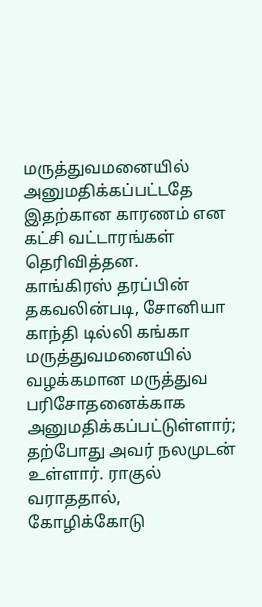மருத்துவமனையில் அனுமதிக்கப்பட்டதே இதற்கான காரணம் என கட்சி வட்டாரங்கள் தெரிவித்தன.
காங்கிரஸ் தரப்பின் தகவலின்படி, சோனியா காந்தி டில்லி கங்கா மருத்துவமனையில் வழக்கமான மருத்துவ பரிசோதனைக்காக அனுமதிக்கப்பட்டுள்ளார்; தற்போது அவர் நலமுடன் உள்ளார். ராகுல் வராததால், கோழிக்கோடு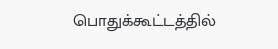பொதுக்கூட்டத்தில்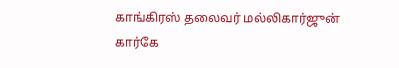காங்கிரஸ் தலைவர் மல்லிகார்ஜுன் கார்கே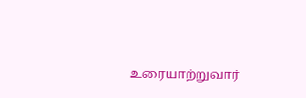உரையாற்றுவார்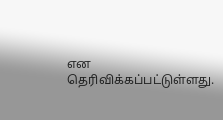என தெரிவிக்கப்பட்டுள்ளது.